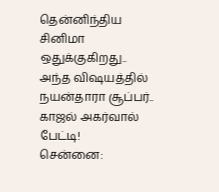தென்னிந்திய சினிமா ஒதுக்குகிறது.. அந்த விஷயத்தில் நயன்தாரா சூப்பர்.. காஜல் அகர்வால் பேட்டி!
சென்னை: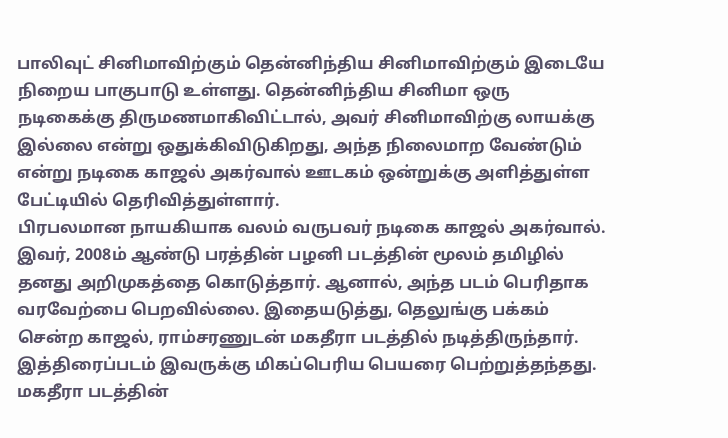பாலிவுட் சினிமாவிற்கும் தென்னிந்திய சினிமாவிற்கும் இடையே நிறைய பாகுபாடு உள்ளது. தென்னிந்திய சினிமா ஒரு நடிகைக்கு திருமணமாகிவிட்டால், அவர் சினிமாவிற்கு லாயக்கு இல்லை என்று ஒதுக்கிவிடுகிறது, அந்த நிலைமாற வேண்டும் என்று நடிகை காஜல் அகர்வால் ஊடகம் ஒன்றுக்கு அளித்துள்ள பேட்டியில் தெரிவித்துள்ளார்.
பிரபலமான நாயகியாக வலம் வருபவர் நடிகை காஜல் அகர்வால். இவர், 2008ம் ஆண்டு பரத்தின் பழனி படத்தின் மூலம் தமிழில் தனது அறிமுகத்தை கொடுத்தார். ஆனால், அந்த படம் பெரிதாக வரவேற்பை பெறவில்லை. இதையடுத்து, தெலுங்கு பக்கம் சென்ற காஜல், ராம்சரணுடன் மகதீரா படத்தில் நடித்திருந்தார். இத்திரைப்படம் இவருக்கு மிகப்பெரிய பெயரை பெற்றுத்தந்தது. மகதீரா படத்தின்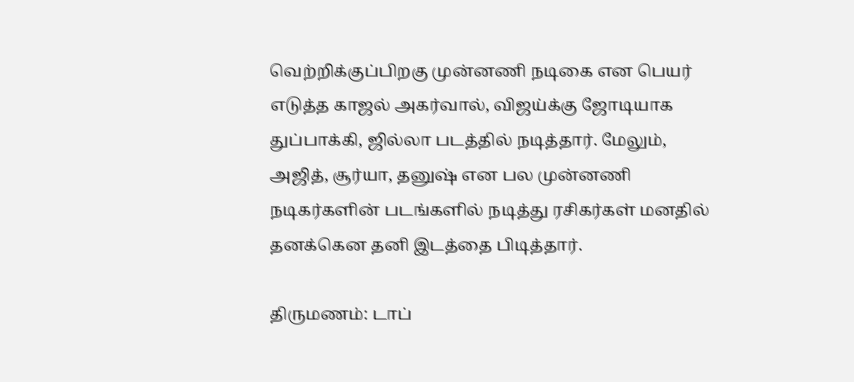வெற்றிக்குப்பிறகு முன்னணி நடிகை என பெயர் எடுத்த காஜல் அகர்வால், விஜய்க்கு ஜோடியாக துப்பாக்கி, ஜில்லா படத்தில் நடித்தார். மேலும், அஜித், சூர்யா, தனுஷ் என பல முன்னணி நடிகர்களின் படங்களில் நடித்து ரசிகர்கள் மனதில் தனக்கென தனி இடத்தை பிடித்தார்.

திருமணம்: டாப்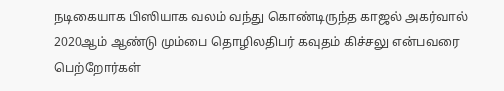நடிகையாக பிஸியாக வலம் வந்து கொண்டிருந்த காஜல் அகர்வால் 2020ஆம் ஆண்டு மும்பை தொழிலதிபர் கவுதம் கிச்சலு என்பவரை பெற்றோர்கள்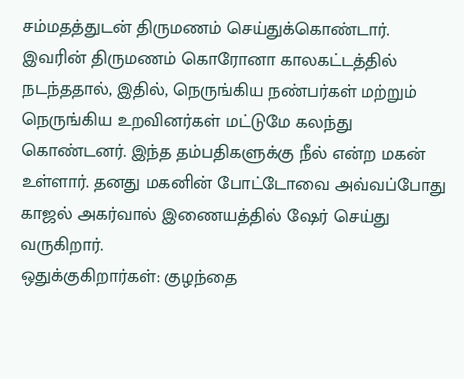சம்மதத்துடன் திருமணம் செய்துக்கொண்டார். இவரின் திருமணம் கொரோனா காலகட்டத்தில் நடந்ததால், இதில், நெருங்கிய நண்பர்கள் மற்றும் நெருங்கிய உறவினர்கள் மட்டுமே கலந்து கொண்டனர். இந்த தம்பதிகளுக்கு நீல் என்ற மகன் உள்ளார். தனது மகனின் போட்டோவை அவ்வப்போது காஜல் அகர்வால் இணையத்தில் ஷேர் செய்து வருகிறார்.
ஒதுக்குகிறார்கள்: குழந்தை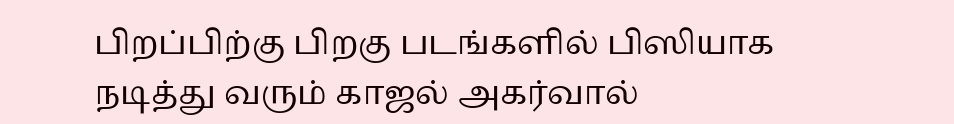பிறப்பிற்கு பிறகு படங்களில் பிஸியாக நடித்து வரும் காஜல் அகர்வால்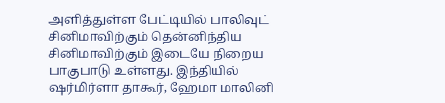அளித்துள்ள பேட்டியில் பாலிவுட் சினிமாவிற்கும் தென்னிந்திய சினிமாவிற்கும் இடையே நிறைய பாகுபாடு உள்ளது. இந்தியில் ஷர்மிர்ளா தாகூர், ஹேமா மாலினி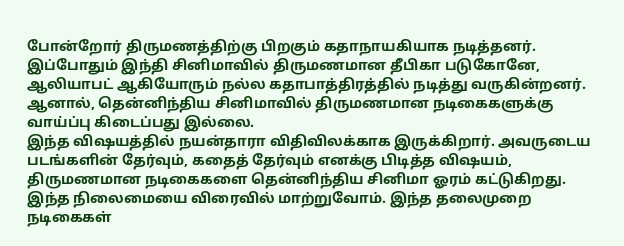போன்றோர் திருமணத்திற்கு பிறகும் கதாநாயகியாக நடித்தனர். இப்போதும் இந்தி சினிமாவில் திருமணமான தீபிகா படுகோனே, ஆலியாபட் ஆகியோரும் நல்ல கதாபாத்திரத்தில் நடித்து வருகின்றனர். ஆனால், தென்னிந்திய சினிமாவில் திருமணமான நடிகைகளுக்கு வாய்ப்பு கிடைப்பது இல்லை.
இந்த விஷயத்தில் நயன்தாரா விதிவிலக்காக இருக்கிறார். அவருடைய படங்களின் தேர்வும், கதைத் தேர்வும் எனக்கு பிடித்த விஷயம், திருமணமான நடிகைகளை தென்னிந்திய சினிமா ஓரம் கட்டுகிறது. இந்த நிலைமையை விரைவில் மாற்றுவோம். இந்த தலைமுறை நடிகைகள்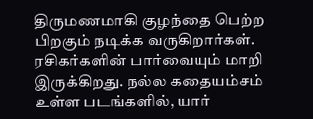திருமணமாகி குழந்தை பெற்ற பிறகும் நடிக்க வருகிறார்கள். ரசிகர்களின் பார்வையும் மாறி இருக்கிறது. நல்ல கதையம்சம் உள்ள படங்களில், யார்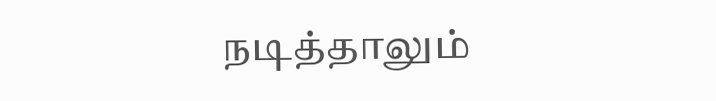நடித்தாலும்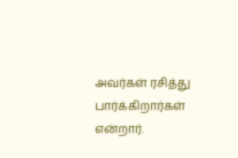அவர்கள் ரசித்து பார்க்கிறார்கள் என்றார்.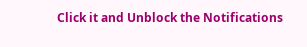Click it and Unblock the Notifications